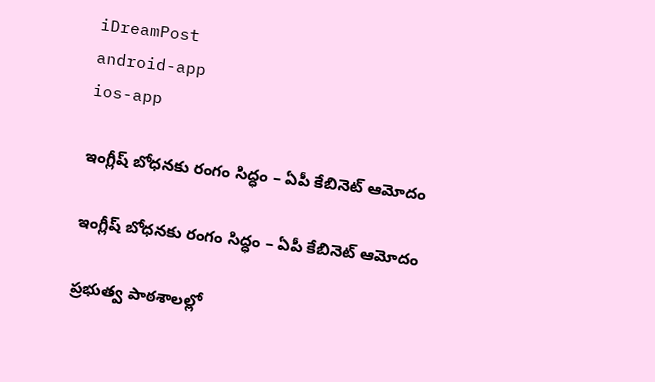iDreamPost
android-app
ios-app

ఇంగ్లీష్ బోధనకు రంగం సిద్ధం – ఏపీ కేబినెట్ ఆమోదం

ఇంగ్లీష్ బోధనకు రంగం సిద్ధం – ఏపీ కేబినెట్ ఆమోదం

ప్రభుత్వ పాఠశాలల్లో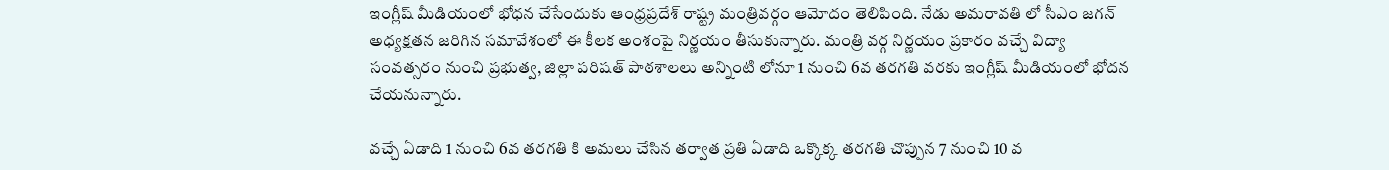ఇంగ్లీష్ మీడియంలో భోధన చేసేందుకు ఆంధ్రప్రదేశ్ రాష్ట్ర మంత్రివర్గం ఆమోదం తెలిపింది. నేడు అమరావతి లో సీఎం జగన్ అధ్యక్షతన జరిగిన సమావేశంలో ఈ కీలక అంశంపై నిర్ణయం తీసుకున్నారు. మంత్రి వర్గ నిర్ణయం ప్రకారం వచ్చే విద్యా సంవత్సరం నుంచి ప్రభుత్వ, జిల్లా పరిషత్ పాఠశాలలు అన్నింటి లోనూ 1 నుంచి 6వ తరగతి వరకు ఇంగ్లీష్ మీడియంలో భోదన చేయనున్నారు.

వచ్చే ఏడాది 1 నుంచి 6వ తరగతి కి అమలు చేసిన తర్వాత ప్రతి ఏడాది ఒక్కొక్క తరగతి చొప్పున 7 నుంచి 10 వ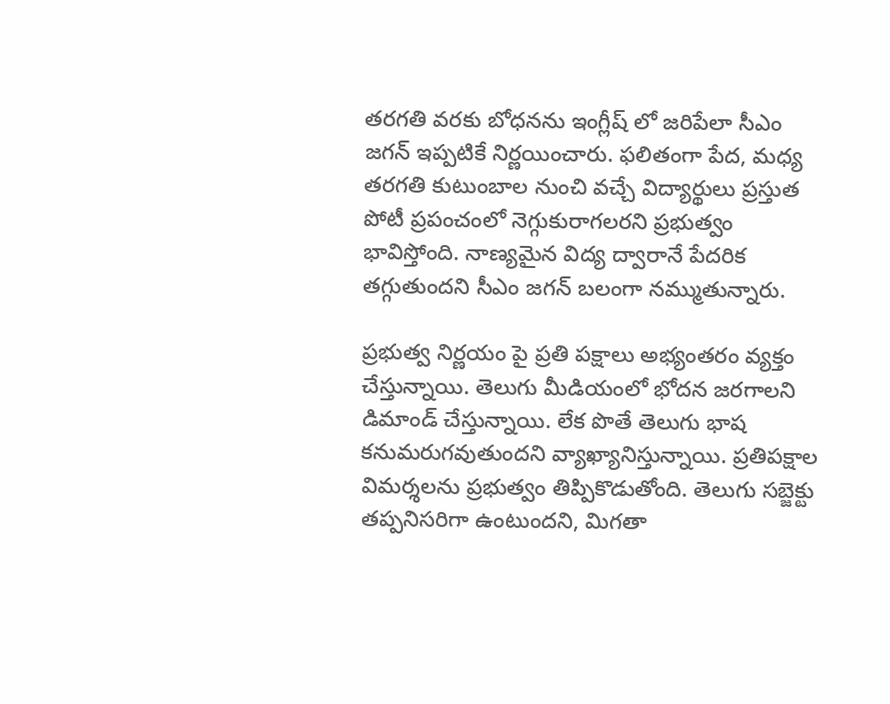తరగతి వరకు బోధనను ఇంగ్లీష్ లో జరిపేలా సీఎం జగన్ ఇప్పటికే నిర్ణయించారు. ఫలితంగా పేద, మధ్య తరగతి కుటుంబాల నుంచి వచ్చే విద్యార్థులు ప్రస్తుత పోటీ ప్రపంచంలో నెగ్గుకురాగలరని ప్రభుత్వం భావిస్తోంది. నాణ్యమైన విద్య ద్వారానే పేదరిక తగ్గుతుందని సీఎం జగన్ బలంగా నమ్ముతున్నారు.

ప్రభుత్వ నిర్ణయం పై ప్రతి పక్షాలు అభ్యంతరం వ్యక్తం చేస్తున్నాయి. తెలుగు మీడియంలో భోదన జరగాలని డిమాండ్ చేస్తున్నాయి. లేక పొతే తెలుగు భాష కనుమరుగవుతుందని వ్యాఖ్యానిస్తున్నాయి. ప్రతిపక్షాల విమర్శలను ప్రభుత్వం తిప్పికొడుతోంది. తెలుగు సబ్జెక్టు తప్పనిసరిగా ఉంటుందని, మిగతా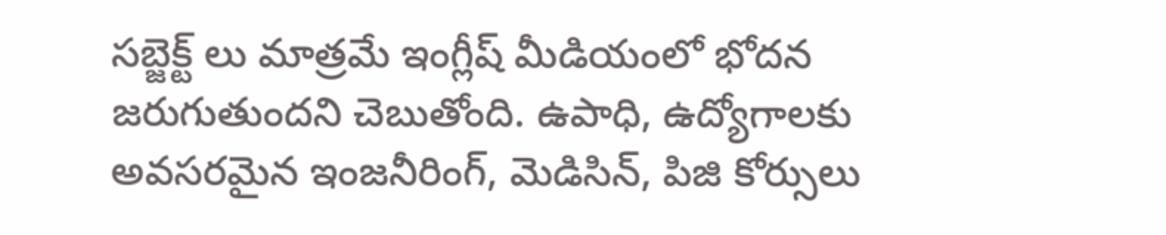సబ్జెక్ట్ లు మాత్రమే ఇంగ్లీష్ మీడియంలో భోదన జరుగుతుందని చెబుతోంది. ఉపాధి, ఉద్యోగాలకు అవసరమైన ఇంజనీరింగ్, మెడిసిన్, పిజి కోర్సులు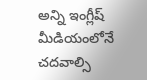అన్ని ఇంగ్లీష్ మీడియంలోనే చదవాల్సి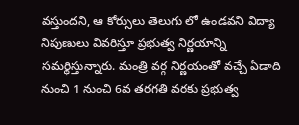వస్తుందని, ఆ కోర్సులు తెలుగు లో ఉండవని విద్యా నిపుణులు వివరిస్తూ ప్రభుత్వ నిర్ణయాన్ని సమర్థిస్తున్నారు. మంత్రి వర్గ నిర్ణయంతో వచ్చే ఏడాది నుంచి 1 నుంచి 6వ తరగతి వరకు ప్రభుత్వ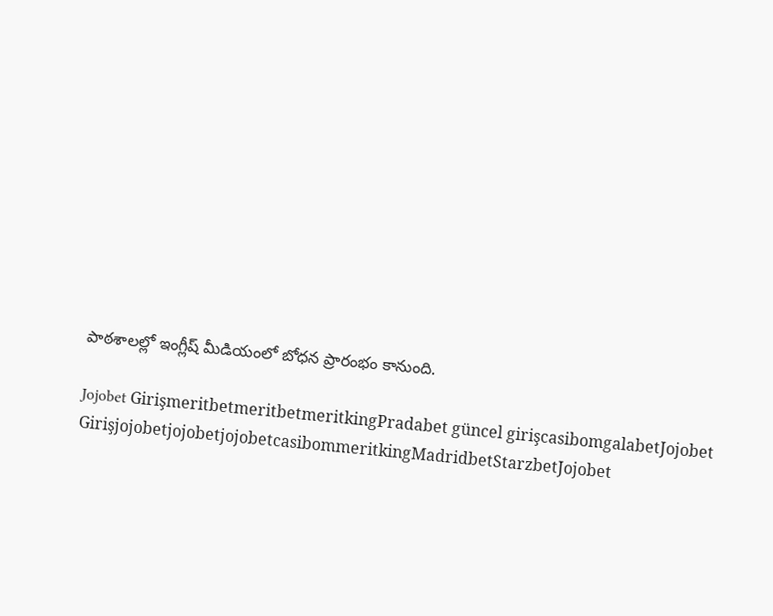పాఠశాలల్లో ఇంగ్లీష్ మీడియంలో బోధన ప్రారంభం కానుంది.

Jojobet GirişmeritbetmeritbetmeritkingPradabet güncel girişcasibomgalabetJojobet GirişjojobetjojobetjojobetcasibommeritkingMadridbetStarzbetJojobet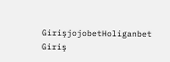GirişjojobetHoliganbet Giriş